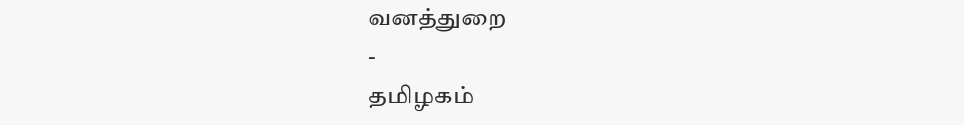வனத்துறை
-
தமிழகம்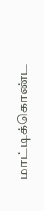மாட்டிக்கொண்ட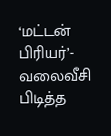‘மட்டன் பிரியர்’- வலைவீசி பிடித்த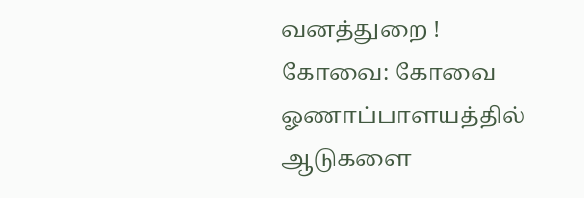வனத்துறை !
கோவை: கோவை ஓணாப்பாளயத்தில் ஆடுகளை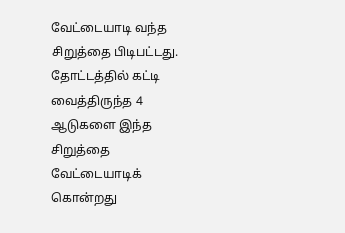வேட்டையாடி வந்த சிறுத்தை பிடிபட்டது. தோட்டத்தில் கட்டி வைத்திருந்த 4 ஆடுகளை இந்த சிறுத்தை வேட்டையாடிக் கொன்றது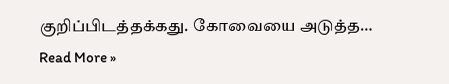குறிப்பிடத்தக்கது. கோவையை அடுத்த…
Read More »